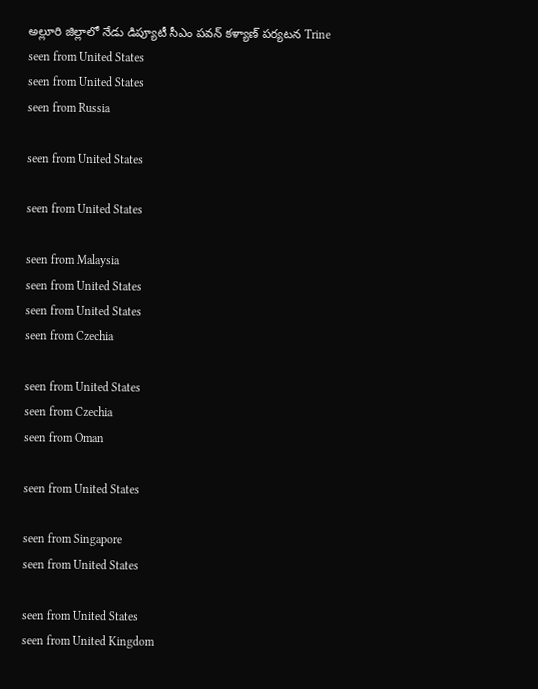అల్లూరి జిల్లాలో నేడు డిప్యూటీ సీఎం పవన్ కళ్యాణ్ పర్యటన Trine
seen from United States
seen from United States
seen from Russia

seen from United States

seen from United States

seen from Malaysia
seen from United States
seen from United States
seen from Czechia

seen from United States
seen from Czechia
seen from Oman

seen from United States

seen from Singapore
seen from United States

seen from United States
seen from United Kingdom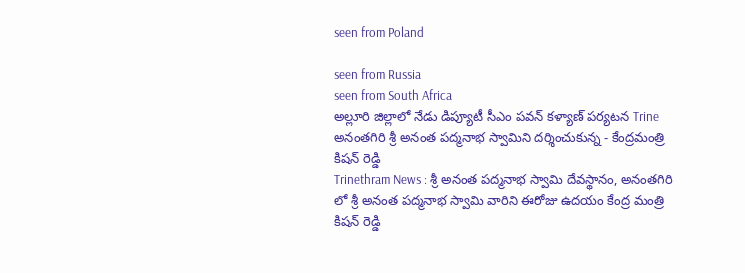seen from Poland

seen from Russia
seen from South Africa
అల్లూరి జిల్లాలో నేడు డిప్యూటీ సీఎం పవన్ కళ్యాణ్ పర్యటన Trine
అనంతగిరి శ్రీ అనంత పద్మనాభ స్వామిని దర్శించుకున్న - కేంద్రమంత్రి కిషన్ రెడ్డి
Trinethram News : శ్రీ అనంత పద్మనాభ స్వామి దేవస్థానం, అనంతగిరి లో శ్రీ అనంత పద్మనాభ స్వామి వారిని ఈరోజు ఉదయం కేంద్ర మంత్రి కిషన్ రెడ్డి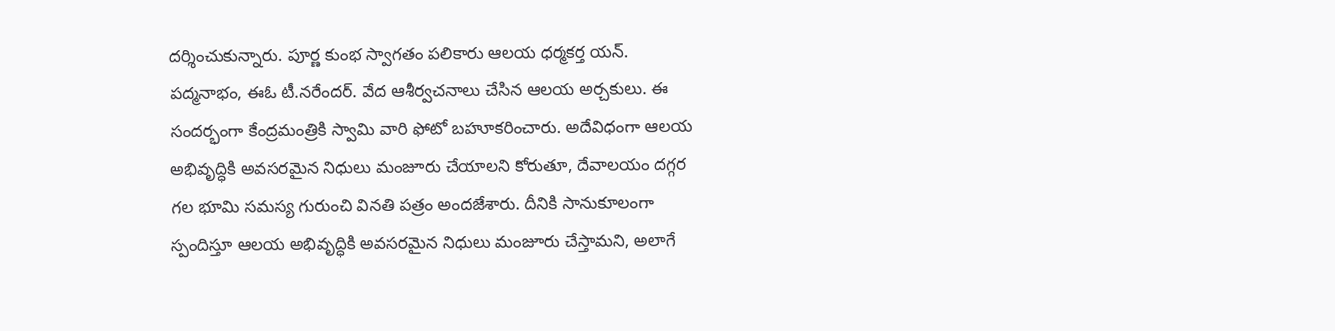దర్శించుకున్నారు. పూర్ణ కుంభ స్వాగతం పలికారు ఆలయ ధర్మకర్త యన్. పద్మనాభం, ఈఓ టీ.నరేందర్. వేద ఆశీర్వచనాలు చేసిన ఆలయ అర్చకులు. ఈ సందర్భంగా కేంద్రమంత్రికి స్వామి వారి ఫోటో బహూకరించారు. అదేవిధంగా ఆలయ అభివృద్ధికి అవసరమైన నిధులు మంజూరు చేయాలని కోరుతూ, దేవాలయం దగ్గర గల భూమి సమస్య గురుంచి వినతి పత్రం అందజేశారు. దీనికి సానుకూలంగా స్పందిస్తూ ఆలయ అభివృద్ధికి అవసరమైన నిధులు మంజూరు చేస్తామని, అలాగే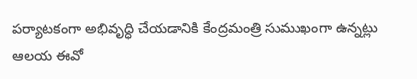పర్యాటకంగా అభివృద్ధి చేయడానికి కేంద్రమంత్రి సుముఖంగా ఉన్నట్లు ఆలయ ఈవో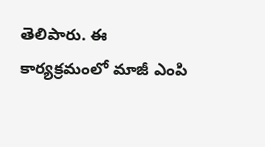తెలిపారు. ఈ కార్యక్రమంలో మాజీ ఎంపి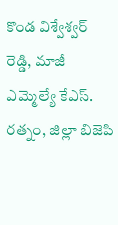కొండ విశ్వేశ్వర్ రెడ్డి, మాజీ ఎమ్మెల్యే కేఎస్. రత్నం, జిల్లా బిజెపి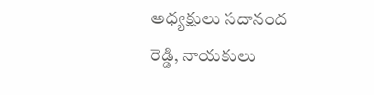అధ్యక్షులు సదానంద రెడ్డి, నాయకులు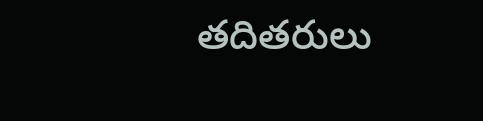తదితరులు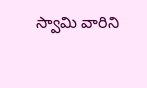స్వామి వారిని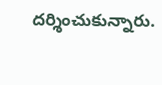దర్శించుకున్నారు.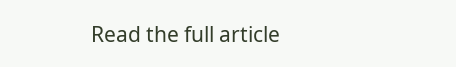Read the full article